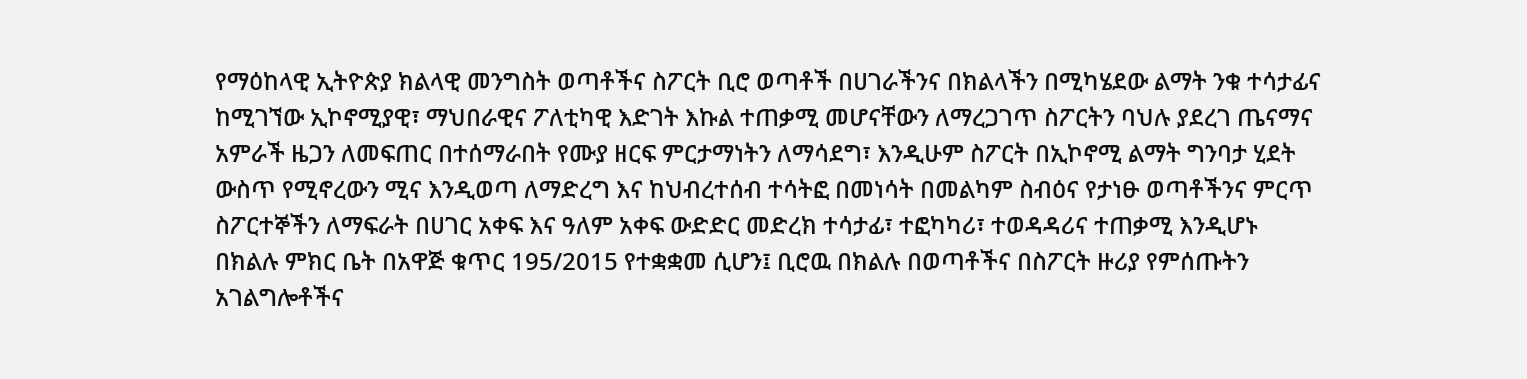የማዕከላዊ ኢትዮጵያ ክልላዊ መንግስት ወጣቶችና ስፖርት ቢሮ ወጣቶች በሀገራችንና በክልላችን በሚካሄደው ልማት ንቁ ተሳታፊና ከሚገኘው ኢኮኖሚያዊ፣ ማህበራዊና ፖለቲካዊ እድገት እኩል ተጠቃሚ መሆናቸውን ለማረጋገጥ ስፖርትን ባህሉ ያደረገ ጤናማና አምራች ዜጋን ለመፍጠር በተሰማራበት የሙያ ዘርፍ ምርታማነትን ለማሳደግ፣ እንዲሁም ስፖርት በኢኮኖሚ ልማት ግንባታ ሂደት ውስጥ የሚኖረውን ሚና እንዲወጣ ለማድረግ እና ከህብረተሰብ ተሳትፎ በመነሳት በመልካም ስብዕና የታነፁ ወጣቶችንና ምርጥ ስፖርተኞችን ለማፍራት በሀገር አቀፍ እና ዓለም አቀፍ ውድድር መድረክ ተሳታፊ፣ ተፎካካሪ፣ ተወዳዳሪና ተጠቃሚ እንዲሆኑ በክልሉ ምክር ቤት በአዋጅ ቁጥር 195/2015 የተቋቋመ ሲሆን፤ ቢሮዉ በክልሉ በወጣቶችና በስፖርት ዙሪያ የምሰጡትን አገልግሎቶችና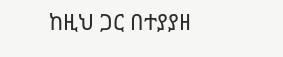ከዚህ ጋር በተያያዘ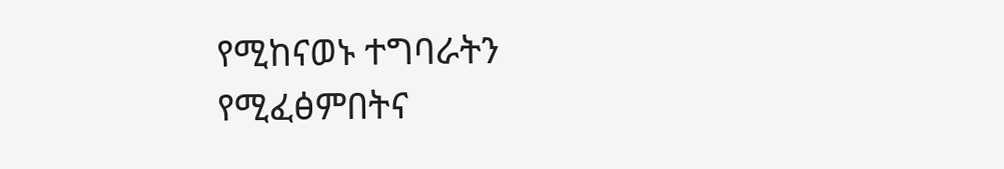የሚከናወኑ ተግባራትን የሚፈፅምበትና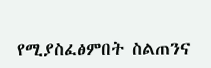የሚያስፈፅምበት ስልጠንና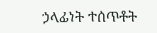ኃላፊነት ተሰጥቶት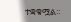ተቋቁሟል፡፡